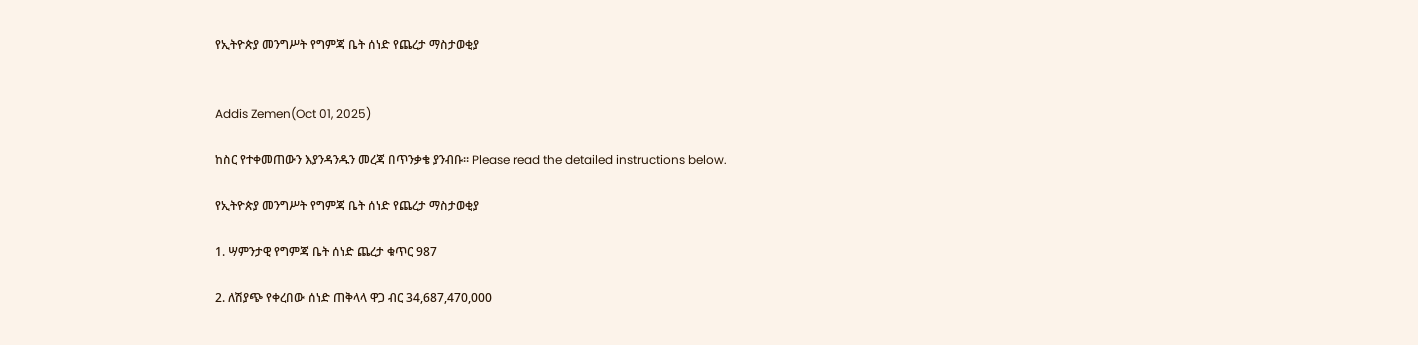የኢትዮጵያ መንግሥት የግምጃ ቤት ሰነድ የጨረታ ማስታወቂያ


Addis Zemen(Oct 01, 2025)

ከስር የተቀመጠውን እያንዳንዱን መረጃ በጥንቃቄ ያንብቡ። Please read the detailed instructions below.

የኢትዮጵያ መንግሥት የግምጃ ቤት ሰነድ የጨረታ ማስታወቂያ

1. ሣምንታዊ የግምጃ ቤት ሰነድ ጨረታ ቁጥር 987

2. ለሽያጭ የቀረበው ሰነድ ጠቅላላ ዋጋ ብር 34,687,470,000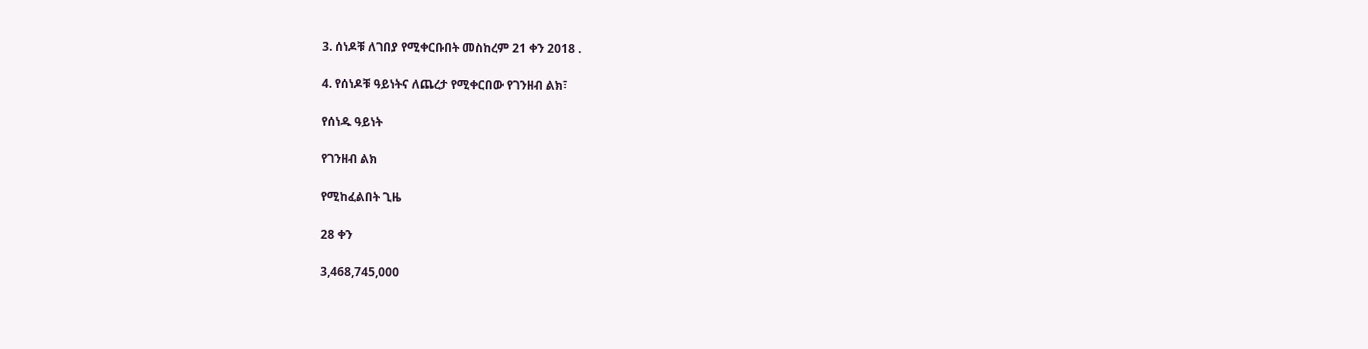3. ሰነዶቹ ለገበያ የሚቀርቡበት መስከረም 21 ቀን 2018 .

4. የሰነዶቹ ዓይነትና ለጨረታ የሚቀርበው የገንዘብ ልክ፣

የሰነዱ ዓይነት

የገንዘብ ልክ

የሚከፈልበት ጊዜ

28 ቀን

3,468,745,000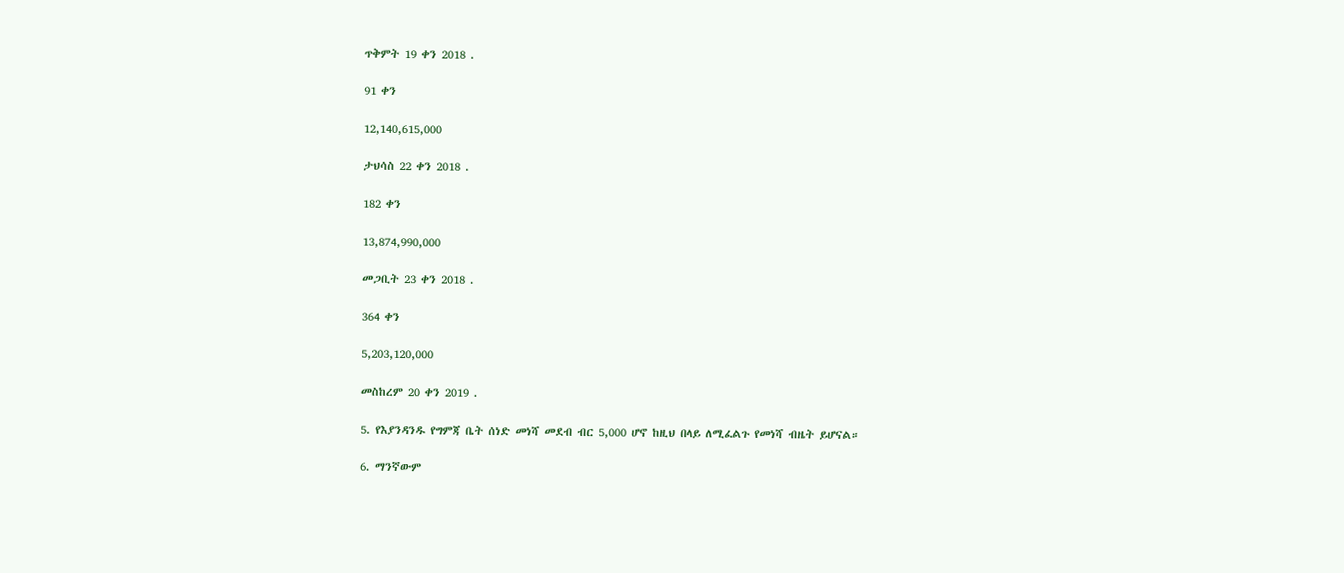ጥቅምት 19 ቀን 2018 .

91 ቀን

12,140,615,000

ታህሳስ 22 ቀን 2018 .

182 ቀን

13,874,990,000

መጋቢት 23 ቀን 2018 .

364 ቀን

5,203,120,000

መስከረም 20 ቀን 2019 .

5. የእያንዳንዱ የግምጃ ቤት ሰነድ መነሻ መደብ ብር 5,000 ሆኖ ከዚህ በላይ ለሚፈልጉ የመነሻ ብዜት ይሆናል።

6. ማንኛውም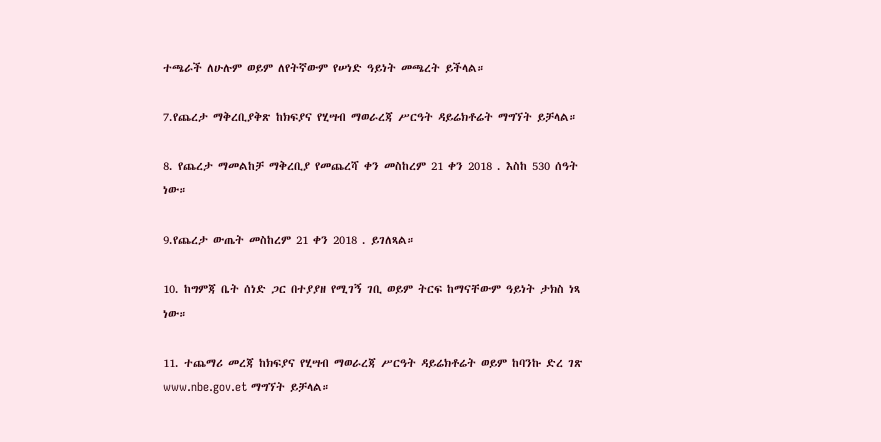ተጫራች ለሁሉም ወይም ለየትኛውም የሠነድ ዓይነት መጫረት ይችላል።

7.የጨረታ ማቅረቢያቅጽ ከክፍያና የሂሣብ ማወራረጃ ሥርዓት ዳይሬክቶሬት ማግኘት ይቻላል።

8. የጨረታ ማመልከቻ ማቅረቢያ የመጨረሻ ቀን መስከረም 21 ቀን 2018 . እስከ 530 ሰዓት ነው።

9.የጨረታ ውጤት መስከረም 21 ቀን 2018 . ይገለጻል።

10. ከግምጃ ቤት ሰነድ ጋር በተያያዘ የሚገኝ ገቢ ወይም ትርፍ ከማናቸውም ዓይነት ታክስ ነጻ ነው።

11. ተጨማሪ መረጃ ከክፍያና የሂሣብ ማወራረጃ ሥርዓት ዳይሬክቶሬት ወይም ከባንኩ ድረ ገጽ www.nbe.gov.et ማግኘት ይቻላል።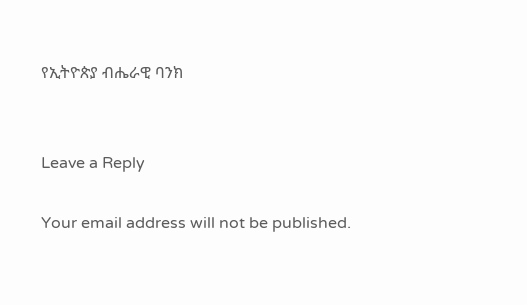የኢትዮጵያ ብሔራዊ ባንክ


Leave a Reply

Your email address will not be published.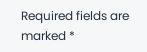Required fields are marked *